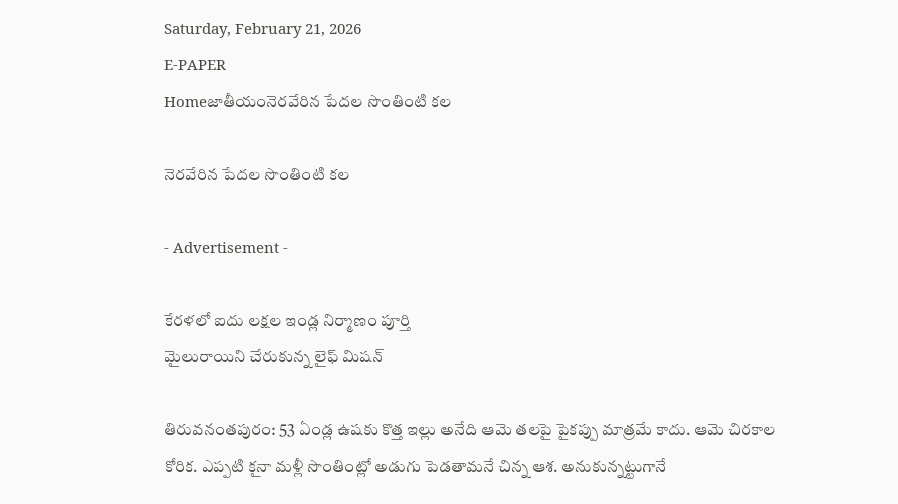Saturday, February 21, 2026
E-PAPER
Homeజాతీయంనెరవేరిన పేదల సొంతింటి కల

నెరవేరిన పేదల సొంతింటి కల

- Advertisement -

కేరళలో ఐదు లక్షల ఇండ్ల నిర్మాణం పూర్తి
మైలురాయిని చేరుకున్న లైఫ్‌ మిషన్‌

తిరువనంతపురం: 53 ఏండ్ల ఉషకు కొత్త ఇల్లు అనేది ఆమె తలపై పైకప్పు మాత్రమే కాదు. ఆమె చిరకాల కోరిక. ఎప్పటి కౖనా మళ్లీ సొంతింట్లో అడుగు పెడతామనే చిన్న ఆశ. అనుకున్నట్టుగానే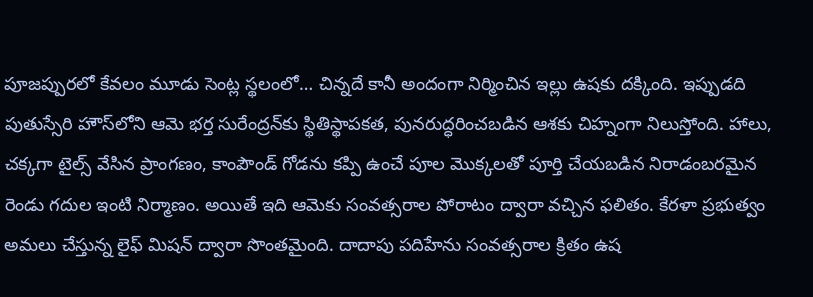పూజప్పురలో కేవలం మూడు సెంట్ల స్థలంలో… చిన్నదే కానీ అందంగా నిర్మించిన ఇల్లు ఉషకు దక్కింది. ఇప్పుడది పుతుస్సేరి హౌస్‌లోని ఆమె భర్త సురేంద్రన్‌కు స్థితిస్థాపకత, పునరుద్ధరించబడిన ఆశకు చిహ్నంగా నిలుస్తోంది. హాలు, చక్కగా టైల్స్‌ వేసిన ప్రాంగణం, కాంపౌండ్‌ గోడను కప్పి ఉంచే పూల మొక్కలతో పూర్తి చేయబడిన నిరాడంబరమైన రెండు గదుల ఇంటి నిర్మాణం. అయితే ఇది ఆమెకు సంవత్సరాల పోరాటం ద్వారా వచ్చిన ఫలితం. కేరళా ప్రభుత్వం అమలు చేస్తున్న లైఫ్‌ మిషన్‌ ద్వారా సొంతమైంది. దాదాపు పదిహేను సంవత్సరాల క్రితం ఉష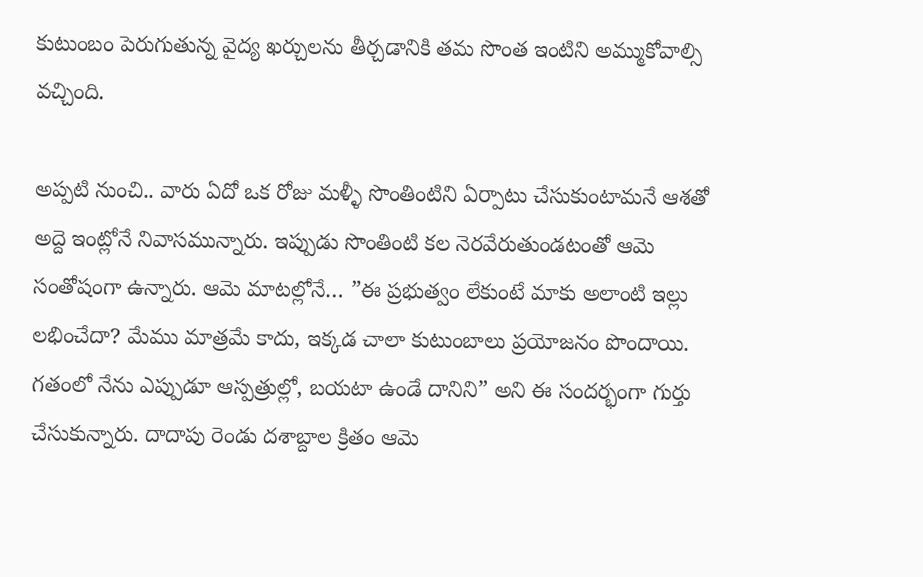కుటుంబం పెరుగుతున్న వైద్య ఖర్చులను తీర్చడానికి తమ సొంత ఇంటిని అమ్ముకోవాల్సి వచ్చింది.

అప్పటి నుంచి.. వారు ఏదో ఒక రోజు మళ్ళీ సొంతింటిని ఏర్పాటు చేసుకుంటామనే ఆశతో అద్దె ఇంట్లోనే నివాసమున్నారు. ఇప్పుడు సొంతింటి కల నెరవేరుతుండటంతో ఆమె సంతోషంగా ఉన్నారు. ఆమె మాటల్లోనే… ”ఈ ప్రభుత్వం లేకుంటే మాకు అలాంటి ఇల్లు లభించేదా? మేము మాత్రమే కాదు, ఇక్కడ చాలా కుటుంబాలు ప్రయోజనం పొందాయి. గతంలో నేను ఎప్పుడూ ఆస్పత్రుల్లో, బయటా ఉండే దానిని” అని ఈ సందర్భంగా గుర్తు చేసుకున్నారు. దాదాపు రెండు దశాబ్దాల క్రితం ఆమె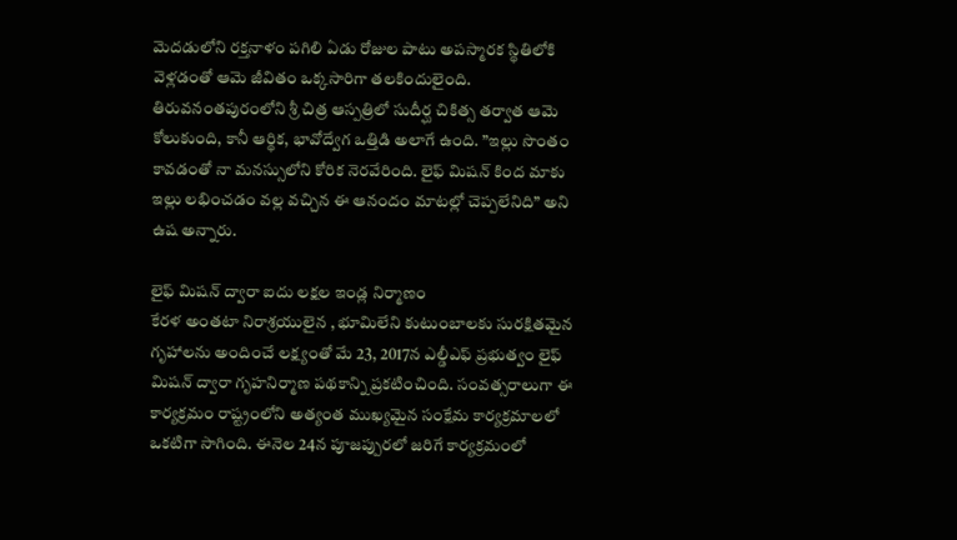మెదడులోని రక్తనాళం పగిలి ఏడు రోజుల పాటు అపస్మారక స్థితిలోకి వెళ్లడంతో ఆమె జీవితం ఒక్కసారిగా తలకిందులైంది. తిరువనంతపురంలోని శ్రీ చిత్ర ఆస్పత్రిలో సుదీర్ఘ చికిత్స తర్వాత ఆమె కోలుకుంది, కానీ ఆర్థిక, భావోద్వేగ ఒత్తిడి అలాగే ఉంది. ”ఇల్లు సొంతం కావడంతో నా మనస్సులోని కోరిక నెరవేరింది. లైఫ్‌ మిషన్‌ కింద మాకు ఇల్లు లభించడం వల్ల వచ్చిన ఈ ఆనందం మాటల్లో చెప్పలేనిది” అని ఉష అన్నారు.

లైఫ్‌ మిషన్‌ ద్వారా ఐదు లక్షల ఇండ్ల నిర్మాణం
కేరళ అంతటా నిరాశ్రయులైన , భూమిలేని కుటుంబాలకు సురక్షితమైన గృహాలను అందించే లక్ష్యంతో మే 23, 2017న ఎల్డీఎఫ్‌ ప్రభుత్వం లైఫ్‌ మిషన్‌ ద్వారా గృహనిర్మాణ పథకాన్ని ప్రకటించింది. సంవత్సరాలుగా ఈ కార్యక్రమం రాష్ట్రంలోని అత్యంత ముఖ్యమైన సంక్షేమ కార్యక్రమాలలో ఒకటిగా సాగింది. ఈనెల 24న పూజప్పురలో జరిగే కార్యక్రమంలో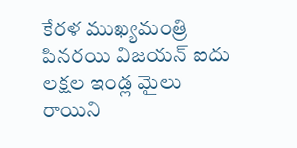కేరళ ముఖ్యమంత్రి పినరయి విజయన్‌ ఐదు లక్షల ఇండ్ల మైలు రాయిని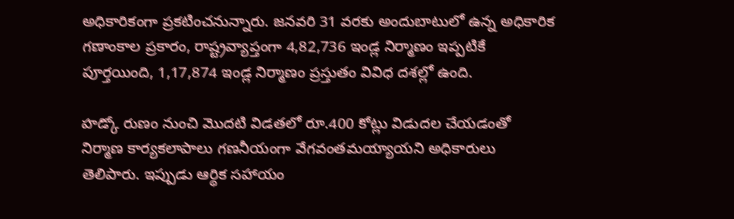అధికారికంగా ప్రకటించనున్నారు. జనవరి 31 వరకు అందుబాటులో ఉన్న అధికారిక గణాంకాల ప్రకారం, రాష్ట్రవ్యాప్తంగా 4,82,736 ఇండ్ల నిర్మాణం ఇప్పటికే పూర్తయింది, 1,17,874 ఇండ్ల నిర్మాణం ప్రస్తుతం వివిధ దశల్లో ఉంది.

హడ్కో రుణం నుంచి మొదటి విడతలో రూ.400 కోట్లు విడుదల చేయడంతో నిర్మాణ కార్యకలాపాలు గణనీయంగా వేగవంతమయ్యాయని అధికారులు తెలిపారు. ఇప్పుడు ఆర్థిక సహాయం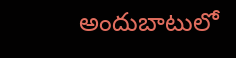అందుబాటులో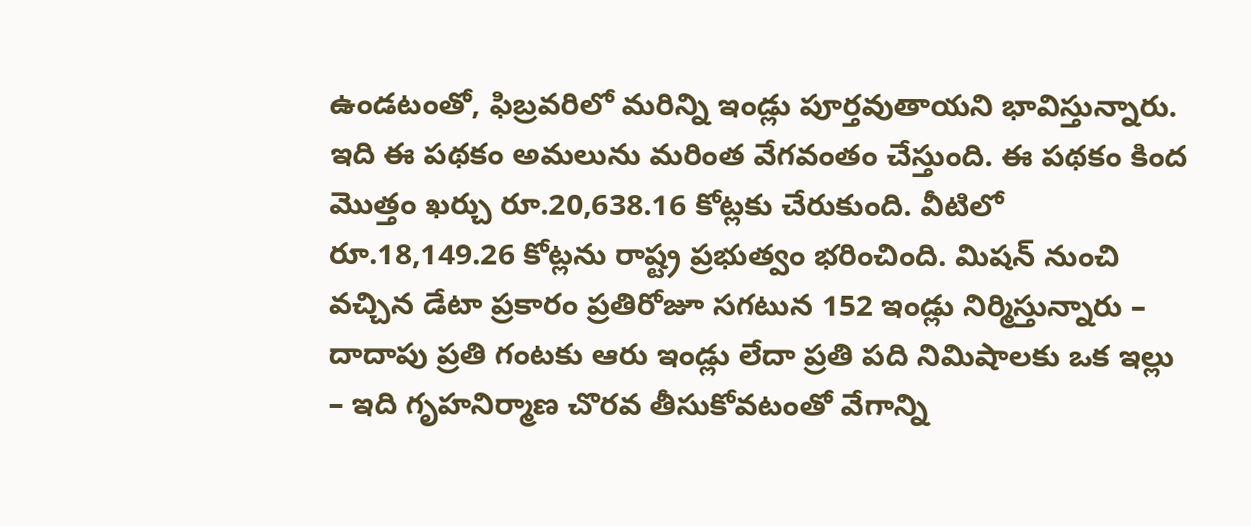ఉండటంతో, ఫిబ్రవరిలో మరిన్ని ఇండ్లు పూర్తవుతాయని భావిస్తున్నారు. ఇది ఈ పథకం అమలును మరింత వేగవంతం చేస్తుంది. ఈ పథకం కింద మొత్తం ఖర్చు రూ.20,638.16 కోట్లకు చేరుకుంది. వీటిలో రూ.18,149.26 కోట్లను రాష్ట్ర ప్రభుత్వం భరించింది. మిషన్‌ నుంచి వచ్చిన డేటా ప్రకారం ప్రతిరోజూ సగటున 152 ఇండ్లు నిర్మిస్తున్నారు – దాదాపు ప్రతి గంటకు ఆరు ఇండ్లు లేదా ప్రతి పది నిమిషాలకు ఒక ఇల్లు – ఇది గృహనిర్మాణ చొరవ తీసుకోవటంతో వేగాన్ని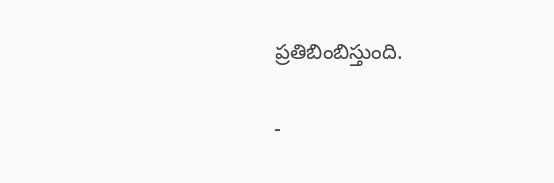ప్రతిబింబిస్తుంది.

-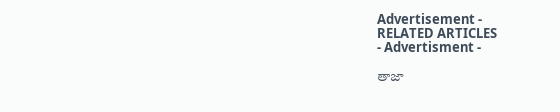Advertisement -
RELATED ARTICLES
- Advertisment -

తాజా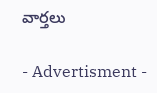వార్తలు

- Advertisment -